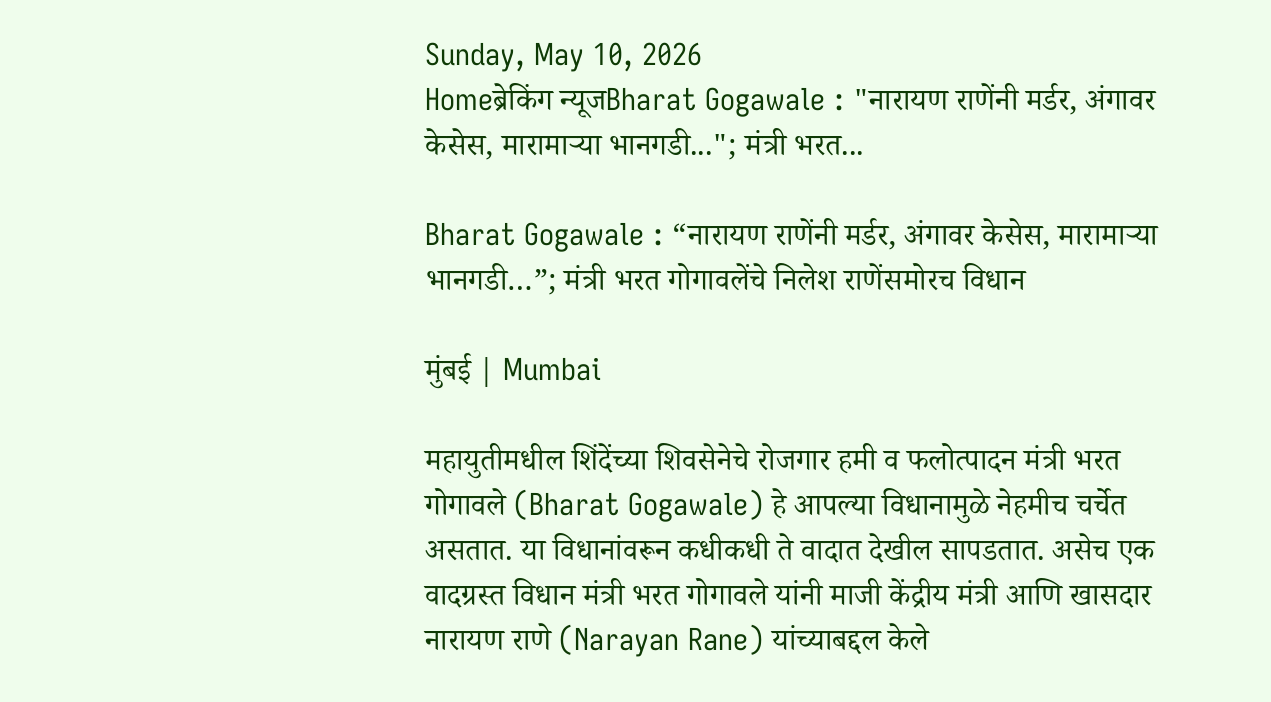Sunday, May 10, 2026
Homeब्रेकिंग न्यूजBharat Gogawale : "नारायण राणेंनी मर्डर, अंगावर केसेस, मारामाऱ्या भानगडी..."; मंत्री भरत...

Bharat Gogawale : “नारायण राणेंनी मर्डर, अंगावर केसेस, मारामाऱ्या भानगडी…”; मंत्री भरत गोगावलेंचे निलेश राणेंसमोरच विधान

मुंबई | Mumbai

महायुतीमधील शिंदेंच्या शिवसेनेचे रोजगार हमी व फलोत्पादन मंत्री भरत गोगावले (Bharat Gogawale) हे आपल्या विधानामुळे नेहमीच चर्चेत असतात. या विधानांवरून कधीकधी ते वादात देखील सापडतात. असेच एक वादग्रस्त विधान मंत्री भरत गोगावले यांनी माजी केंद्रीय मंत्री आणि खासदार नारायण राणे (Narayan Rane) यांच्याबद्दल केले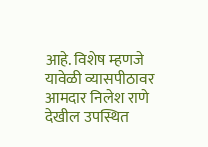आहे. विशेष म्हणजे यावेळी व्यासपीठावर आमदार निलेश राणे देखील उपस्थित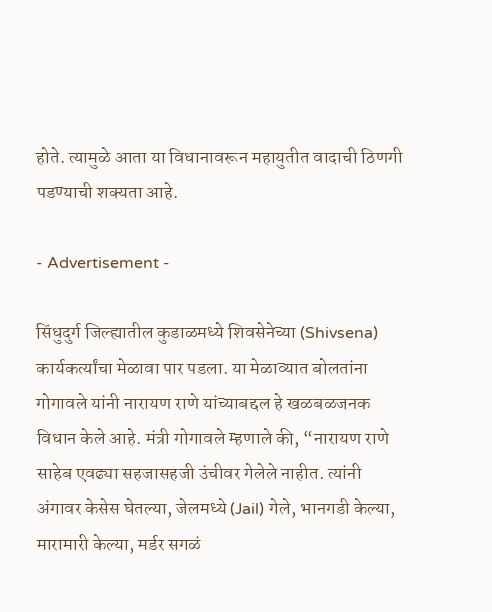होते. त्यामुळे आता या विधानावरून महायुतीत वादाची ठिणगी पडण्याची शक्यता आहे.

- Advertisement -

सिंधुदुर्ग जिल्ह्यातील कुडाळमध्ये शिवसेनेच्या (Shivsena) कार्यकर्त्यांचा मेळावा पार पडला. या मेळाव्यात बोलतांना गोगावले यांनी नारायण राणे यांच्याबद्दल हे खळबळजनक विधान केले आहे. मंत्री गोगावले म्हणाले की, “नारायण राणे साहेब एवढ्या सहजासहजी उंचीवर गेलेले नाहीत. त्यांनी अंगावर केसेस घेतल्या, जेलमध्ये (Jail) गेले, भानगडी केल्या, मारामारी केल्या, मर्डर सगळं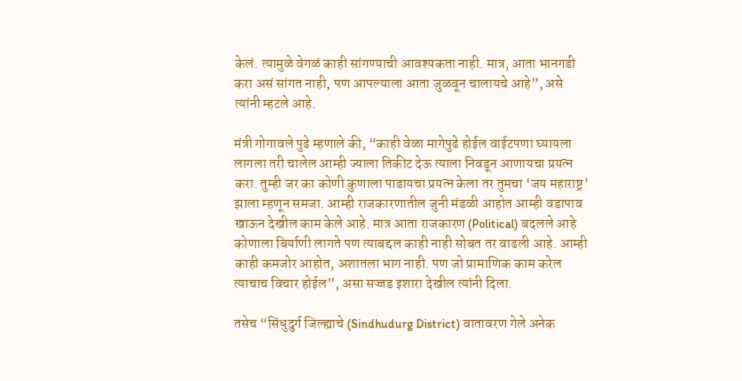केलं. त्यामुळे वेगळं काही सांगण्याची आवश्यकता नाही. मात्र, आता भानगडी करा असं सांगत नाही, पण आपल्याला आता जुळवून चालायचे आहे”, असे त्यांनी म्हटले आहे.

मंत्री गोगावले पुढे म्हणाले की, “काही वेळा मागेपुढे होईल वाईटपणा घ्यायला लागला तरी चालेल आम्ही ज्याला तिकीट देऊ त्याला निवडून आणायचा प्रयत्न करा. तुम्ही जर का कोणी कुणाला पाडायचा प्रयत्न केला तर तुमचा ‘जय महाराष्ट्र’ झाला म्हणून समजा. आम्ही राजकारणातील जुनी मंडळी आहोत आम्ही वडापाव खाऊन देखील काम केले आहे. मात्र आता राजकारण (Political) बदलले आहे कोणाला बिर्याणी लागते पण त्याबद्दल काही नाही सोबत तर वाढली आहे. आम्ही काही कमजोर आहोत, अशातला भाग नाही. पण जो प्रामाणिक काम करेल त्याचाच विचार होईल”, असा सज्जड इशारा देखील त्यांनी दिला.

तसेच “सिंधुदुर्ग जिल्ह्याचे (Sindhudurg District) वातावरण गेले अनेक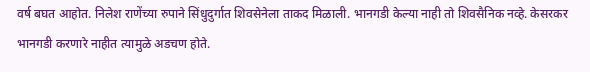वर्ष बघत आहोत. निलेश राणेंच्या रुपाने सिंधुदुर्गात शिवसेनेला ताकद मिळाली. भानगडी केल्या नाही तो शिवसैनिक नव्हे. केसरकर भानगडी करणारे नाहीत त्यामुळे अडचण होते.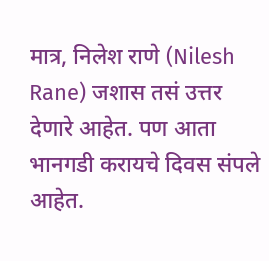मात्र, निलेश राणे (Nilesh Rane) जशास तसं उत्तर देणारे आहेत. पण आता भानगडी करायचे दिवस संपले आहेत.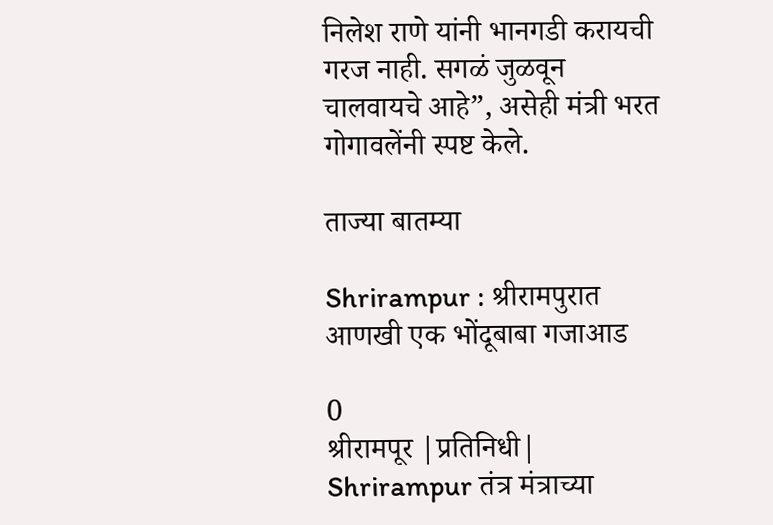निलेश राणे यांनी भानगडी करायची गरज नाही. सगळं जुळवून चालवायचे आहे”, असेही मंत्री भरत गोगावलेंनी स्पष्ट केले.

ताज्या बातम्या

Shrirampur : श्रीरामपुरात आणखी एक भोंदूबाबा गजाआड

0
श्रीरामपूर |प्रतिनिधी| Shrirampur तंत्र मंत्राच्या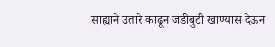साह्याने उतारे काढून जडीबुटी खाण्यास देऊन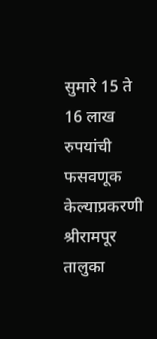सुमारे 15 ते 16 लाख रुपयांची फसवणूक केल्याप्रकरणी श्रीरामपूर तालुका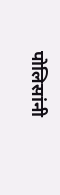पोलिसांनी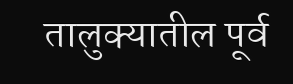तालुक्यातील पूर्व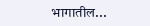भागातील...